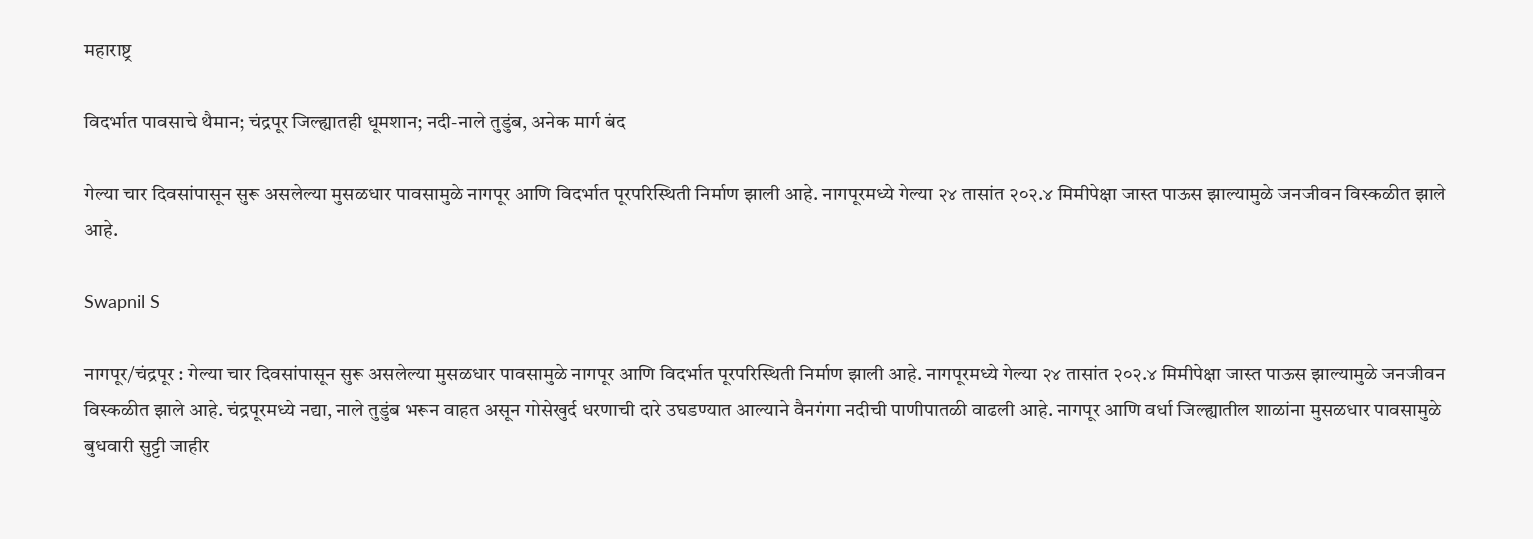महाराष्ट्र

विदर्भात पावसाचे थैमान; चंद्रपूर जिल्ह्यातही धूमशान; नदी-नाले तुडुंब, अनेक मार्ग बंद

गेल्या चार दिवसांपासून सुरू असलेल्या मुसळधार पावसामुळे नागपूर आणि विदर्भात पूरपरिस्थिती निर्माण झाली आहे. नागपूरमध्ये गेल्या २४ तासांत २०२.४ मिमीपेक्षा जास्त पाऊस झाल्यामुळे जनजीवन विस्कळीत झाले आहे.

Swapnil S

नागपूर/चंद्रपूर : गेल्या चार दिवसांपासून सुरू असलेल्या मुसळधार पावसामुळे नागपूर आणि विदर्भात पूरपरिस्थिती निर्माण झाली आहे. नागपूरमध्ये गेल्या २४ तासांत २०२.४ मिमीपेक्षा जास्त पाऊस झाल्यामुळे जनजीवन विस्कळीत झाले आहे. चंद्रपूरमध्ये नद्या, नाले तुडुंब भरून वाहत असून गोसेखुर्द धरणाची दारे उघडण्यात आल्याने वैनगंगा नदीची पाणीपातळी वाढली आहे. नागपूर आणि वर्धा जिल्ह्यातील शाळांना मुसळधार पावसामुळे बुधवारी सुट्टी जाहीर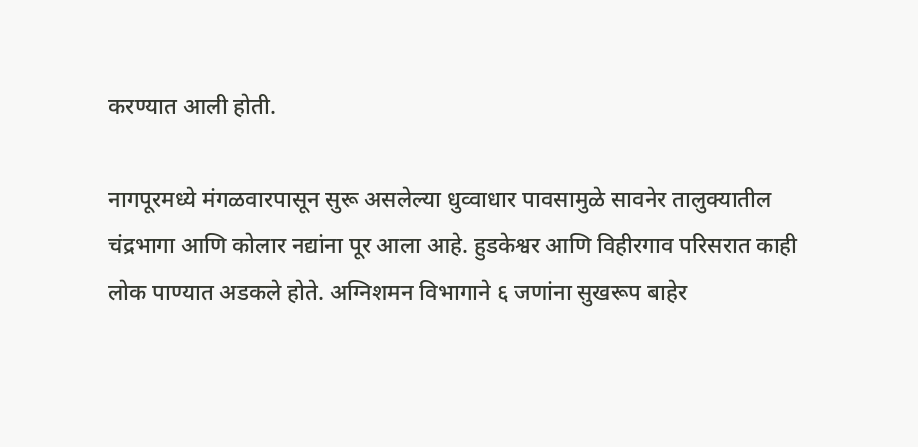करण्यात आली होती.

नागपूरमध्ये मंगळवारपासून सुरू असलेल्या धुव्वाधार पावसामुळे सावनेर तालुक्यातील चंद्रभागा आणि कोलार नद्यांना पूर आला आहे. हुडकेश्वर आणि विहीरगाव परिसरात काही लोक पाण्यात अडकले होते. अग्निशमन विभागाने ६ जणांना सुखरूप बाहेर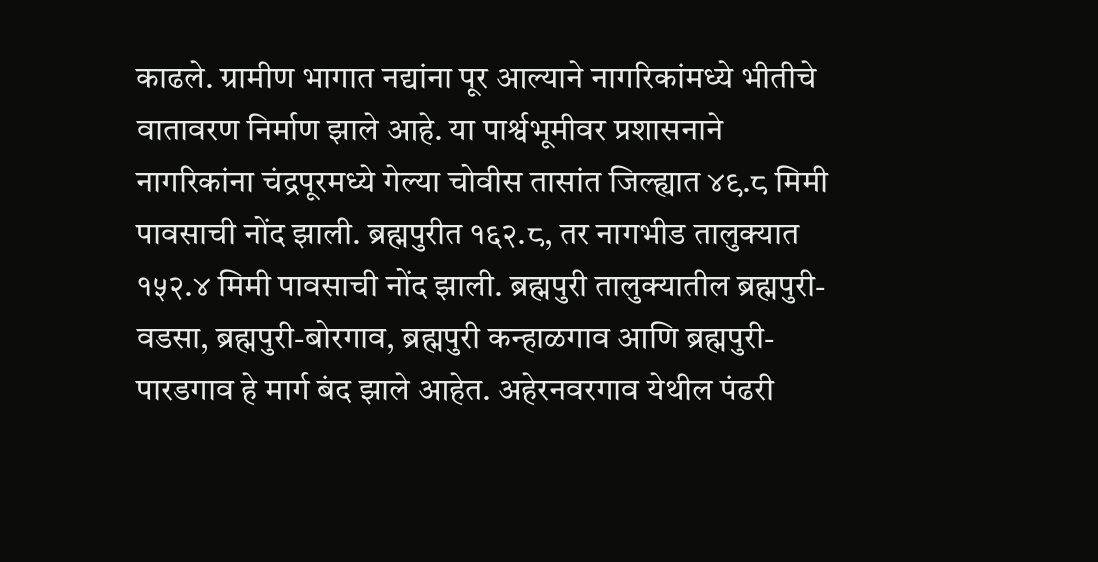काढले. ग्रामीण भागात नद्यांना पूर आल्याने नागरिकांमध्ये भीतीचे वातावरण निर्माण झाले आहे. या पार्श्वभूमीवर प्रशासनाने नागरिकांना चंद्रपूरमध्ये गेल्या चोवीस तासांत जिल्ह्यात ४९.८ मिमी पावसाची नोंद झाली. ब्रह्मपुरीत १६२.८, तर नागभीड तालुक्यात १५२.४ मिमी पावसाची नोंद झाली. ब्रह्मपुरी तालुक्यातील ब्रह्मपुरी-वडसा, ब्रह्मपुरी-बोरगाव, ब्रह्मपुरी कन्हाळगाव आणि ब्रह्मपुरी-पारडगाव हे मार्ग बंद झाले आहेत. अहेरनवरगाव येथील पंढरी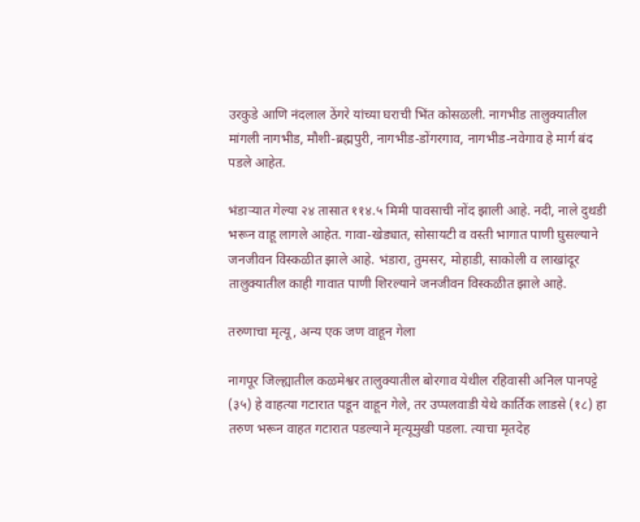उरकुडे आणि नंदलाल ठेंगरे यांच्या घराची भिंत कोसळली. नागभीड तालुक्यातील मांगली नागभीड, मौशी-ब्रह्मपुरी, नागभीड-डोंगरगाव, नागभीड-नवेगाव हे मार्ग बंद पडले आहेत.

भंडाऱ्यात गेल्या २४ तासात ११४.५ मिमी पावसाची नोंद झाली आहे. नदी, नाले दुथडी भरून वाहू लागले आहेत. गावा-खेड्यात, सोसायटी व वस्ती भागात पाणी घुसल्याने जनजीवन विस्कळीत झाले आहे. भंडारा, तुमसर, मोहाडी, साकोली व लाखांदूर तालुक्यातील काही गावात पाणी शिरल्याने जनजीवन विस्कळीत झाले आहे.

तरुणाचा मृत्यू, अन्य एक जण वाहून गेला

नागपूर जिल्ह्यातील कळमेश्वर तालुक्यातील बोरगाव येथील रहिवासी अनिल पानपट्टे (३५) हे वाहत्या गटारात पडून वाहून गेले, तर उप्पलवाडी येथे कार्तिक लाडसे (१८) हा तरुण भरून वाहत गटारात पडल्याने मृत्यूमुखी पडला. त्याचा मृतदेह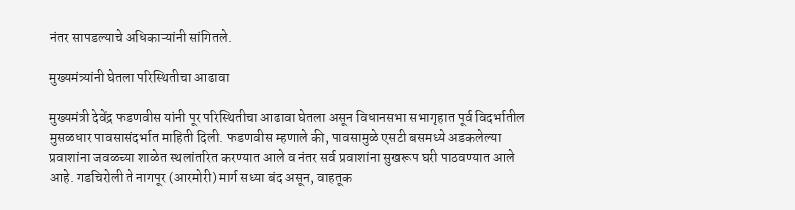नंतर सापडल्याचे अधिकाऱ्यांनी सांगितले.

मुख्यमंत्र्यांनी घेतला परिस्थितीचा आढावा

मुख्यमंत्री देवेंद्र फडणवीस यांनी पूर परिस्थितीचा आढावा घेतला असून विधानसभा सभागृहात पूर्व विदर्भातील मुसळधार पावसासंदर्भात माहिती दिली. फडणवीस म्हणाले की, पावसामुळे एसटी बसमध्ये अडकलेल्या प्रवाशांना जवळच्या शाळेत स्थलांतरित करण्यात आले व नंतर सर्व प्रवाशांना सुखरूप घरी पाठवण्यात आले आहे. गडचिरोली ते नागपूर (आरमोरी) मार्ग सध्या बंद असून, वाहतूक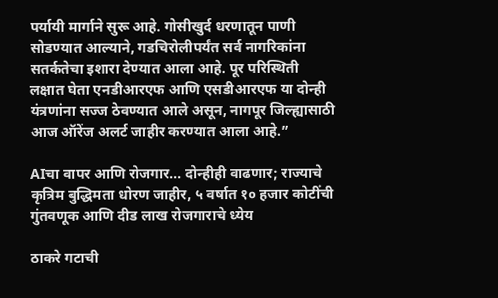पर्यायी मार्गाने सुरू आहे. गोसीखुर्द धरणातून पाणी सोडण्यात आल्याने, गडचिरोलीपर्यंत सर्व नागरिकांना सतर्कतेचा इशारा देण्यात आला आहे. पूर परिस्थिती लक्षात घेता एनडीआरएफ आणि एसडीआरएफ या दोन्ही यंत्रणांना सज्ज ठेवण्यात आले असून, नागपूर जिल्ह्यासाठी आज ऑरेंज अलर्ट जाहीर करण्यात आला आहे.”

AIचा वापर आणि रोजगार... दोन्हीही वाढणार; राज्याचे कृत्रिम बुद्धिमता धोरण जाहीर, ५ वर्षात १० हजार कोटींची गुंतवणूक आणि दीड लाख रोजगाराचे ध्येय

ठाकरे गटाची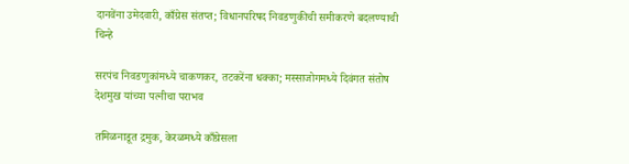दानवेंना उमेदवारी, काँग्रेस संतप्त; विधानपरिषद निवडणुकीची समीकरणे बदलण्याची चिन्हे

सरपंच निवडणुकांमध्ये चाकणकर, तटकरेंना धक्का; मस्साजोगमध्ये दिवंगत संतोष देशमुख यांच्या पत्नीचा पराभव

तमिळनाडूत द्रमुक, केरळमध्ये काँग्रेसला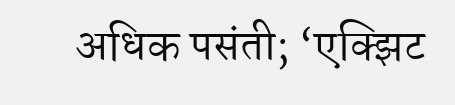अधिक पसंती; ‘एक्झिट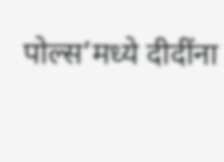पोल्स’मध्ये दीदींना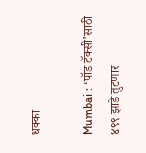धक्का

Mumbai : ‘पॉड टॅक्सी’साठी ४९९ झाडे तुटणार